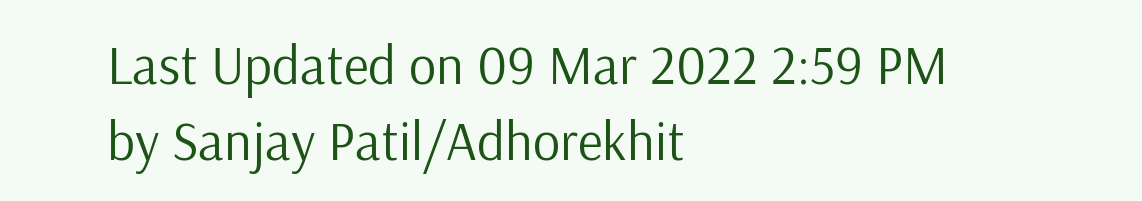Last Updated on 09 Mar 2022 2:59 PM by Sanjay Patil/Adhorekhit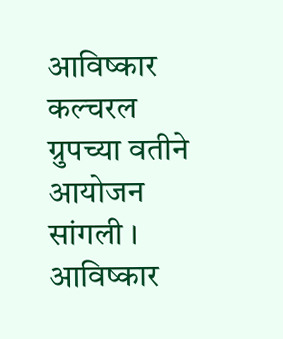आविष्कार कल्चरल ग्रुपच्या वतीने आयोजन
सांगली ।
आविष्कार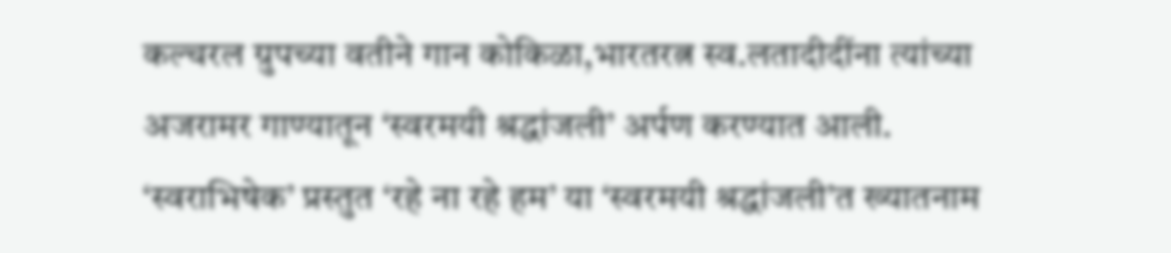कल्चरल ग्रुपच्या वतीने गान कोकिळा,भारतरत्न स्व.लतादीदींना त्यांच्या अजरामर गाण्यातून ‘स्वरमयी श्रद्धांजली’ अर्पण करण्यात आली. ‘स्वराभिषेक’ प्रस्तुत ‘रहे ना रहे हम’ या ‘स्वरमयी श्रद्धांजली’त ख्यातनाम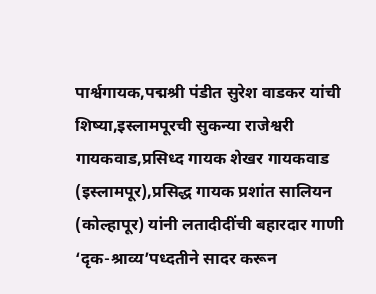पार्श्वगायक,पद्मश्री पंडीत सुरेश वाडकर यांची शिष्या,इस्लामपूरची सुकन्या राजेश्वरी गायकवाड,प्रसिध्द गायक शेखर गायकवाड (इस्लामपूर),प्रसिद्ध गायक प्रशांत सालियन (कोल्हापूर) यांनी लतादीदींची बहारदार गाणी ‘दृक-श्राव्य’पध्दतीने सादर करून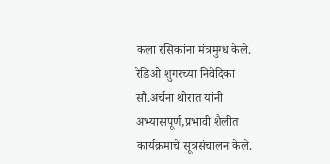कला रसिकांना मंत्रमुग्ध केले. रेडिओ शुगरच्या निवेदिका सौ.अर्चना थोरात यांनी अभ्यासपूर्ण,प्रभावी शैलीत कार्यक्रमाचे सूत्रसंचालन केले.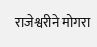राजेश्वरीने मोगरा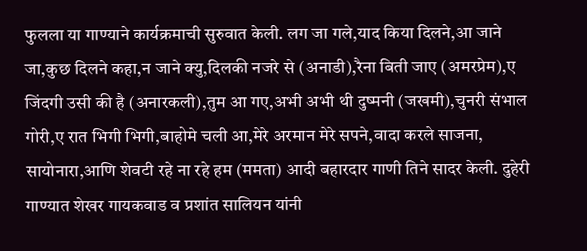फुलला या गाण्याने कार्यक्रमाची सुरुवात केली. लग जा गले,याद किया दिलने,आ जाने जा,कुछ दिलने कहा,न जाने क्यु,दिलकी नजरे से (अनाडी),रैना बिती जाए (अमरप्रेम),ए जिंदगी उसी की है (अनारकली),तुम आ गए,अभी अभी थी दुष्मनी (जखमी),चुनरी संभाल गोरी,ए रात भिगी भिगी,बाहोमे चली आ,मेरे अरमान मेरे सपने,वादा करले साजना, सायोनारा,आणि शेवटी रहे ना रहे हम (ममता) आदी बहारदार गाणी तिने सादर केली. दुहेरी गाण्यात शेखर गायकवाड व प्रशांत सालियन यांनी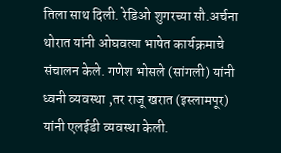तिला साथ दिली. रेडिओ शुगरच्या सौ.अर्चना थोरात यांनी ओघवत्या भाषेत कार्यक्रमाचे संचालन केले. गणेश भोसले (सांगली) यांनी ध्वनी व्यवस्था ,तर राजू खरात (इस्लामपूर) यांनी एलईडी व्यवस्था केली.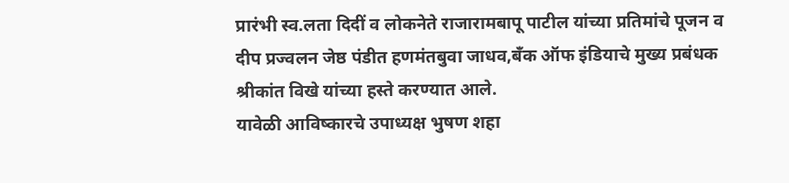प्रारंभी स्व.लता दिदीं व लोकनेते राजारामबापू पाटील यांच्या प्रतिमांचे पूजन व दीप प्रज्वलन जेष्ठ पंडीत हणमंतबुवा जाधव,बँक ऑफ इंडियाचे मुख्य प्रबंधक श्रीकांत विखे यांच्या हस्ते करण्यात आले.
यावेळी आविष्कारचे उपाध्यक्ष भुषण शहा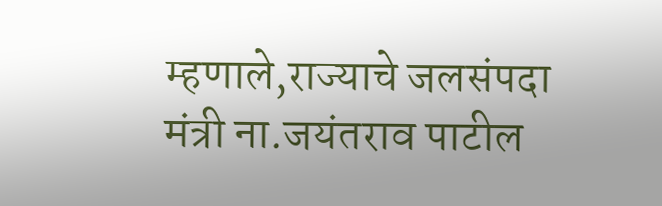म्हणाले,राज्याचे जलसंपदा मंत्री ना.जयंतराव पाटील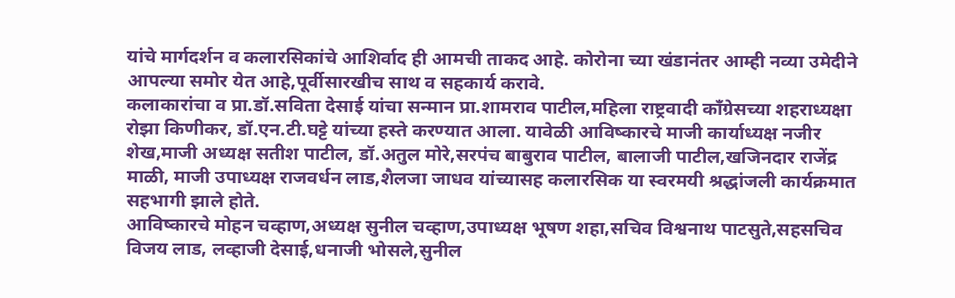यांचे मार्गदर्शन व कलारसिकांचे आशिर्वाद ही आमची ताकद आहे. कोरोना च्या खंडानंतर आम्ही नव्या उमेदीने आपल्या समोर येत आहे,पूर्वीसारखीच साथ व सहकार्य करावे.
कलाकारांचा व प्रा.डॉ.सविता देसाई यांचा सन्मान प्रा.शामराव पाटील,महिला राष्ट्रवादी काँग्रेसच्या शहराध्यक्षा रोझा किणीकर, डॉ.एन.टी.घट्टे यांच्या हस्ते करण्यात आला. यावेळी आविष्कारचे माजी कार्याध्यक्ष नजीर शेख,माजी अध्यक्ष सतीश पाटील, डॉ.अतुल मोरे,सरपंच बाबुराव पाटील, बालाजी पाटील,खजिनदार राजेंद्र माळी, माजी उपाध्यक्ष राजवर्धन लाड,शैलजा जाधव यांच्यासह कलारसिक या स्वरमयी श्रद्धांजली कार्यक्रमात सहभागी झाले होते.
आविष्कारचे मोहन चव्हाण,अध्यक्ष सुनील चव्हाण,उपाध्यक्ष भूषण शहा,सचिव विश्वनाथ पाटसुते,सहसचिव विजय लाड, लव्हाजी देसाई,धनाजी भोसले,सुनील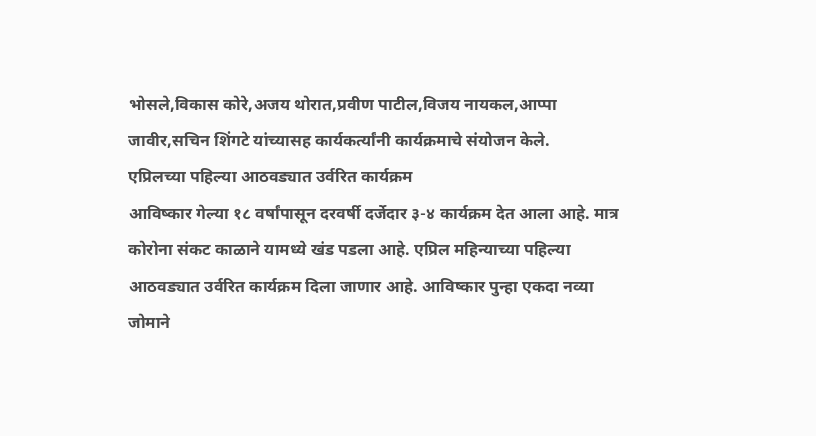भोसले,विकास कोरे,अजय थोरात,प्रवीण पाटील,विजय नायकल,आप्पा जावीर,सचिन शिंगटे यांच्यासह कार्यकर्त्यांनी कार्यक्रमाचे संयोजन केले.
एप्रिलच्या पहिल्या आठवड्यात उर्वरित कार्यक्रम
आविष्कार गेल्या १८ वर्षांपासून दरवर्षी दर्जेदार ३-४ कार्यक्रम देत आला आहे. मात्र कोरोना संकट काळाने यामध्ये खंड पडला आहे. एप्रिल महिन्याच्या पहिल्या आठवड्यात उर्वरित कार्यक्रम दिला जाणार आहे. आविष्कार पुन्हा एकदा नव्या जोमाने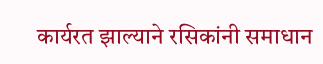कार्यरत झाल्याने रसिकांनी समाधान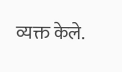व्यक्त केले.